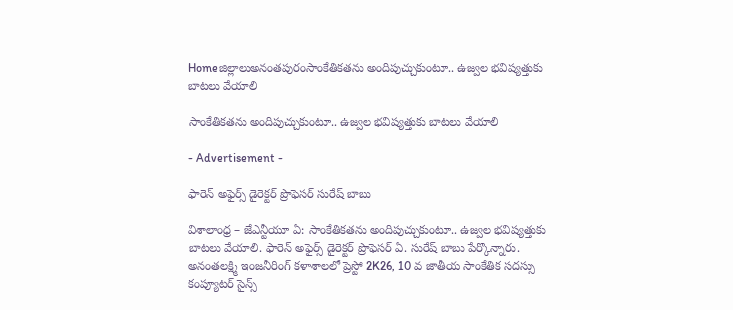Homeజిల్లాలుఅనంతపురంసాంకేతికతను అందిపుచ్చుకుంటూ.. ఉజ్వల భవిష్యత్తుకు బాటలు వేయాలి

సాంకేతికతను అందిపుచ్చుకుంటూ.. ఉజ్వల భవిష్యత్తుకు బాటలు వేయాలి

- Advertisement -

ఫారెన్ అఫైర్స్ డైరెక్టర్ ప్రొఫెసర్ సురేష్ బాబు

విశాలాంధ్ర – జేఎన్టీయూ ఏ: సాంకేతికతను అందిపుచ్చుకుంటూ.. ఉజ్వల భవిష్యత్తుకు బాటలు వేయాలి. ఫారెన్ అఫైర్స్ డైరెక్టర్ ప్రొఫెసర్ ఏ. సురేష్ బాబు పేర్కొన్నారు. అనంతలక్ష్మి ఇంజనీరింగ్ కళాశాలలో ప్రెస్టో 2K26, 10 వ జాతీయ సాంకేతిక సదస్సు కంప్యూటర్ సైన్స్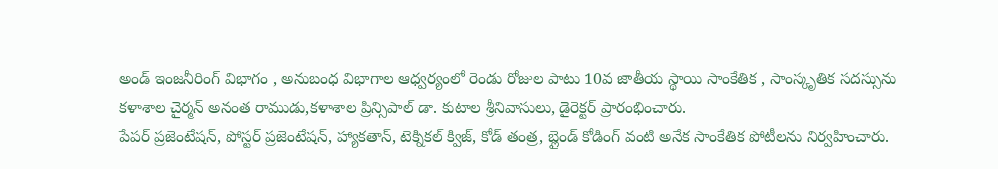అండ్ ఇంజనీరింగ్ విభాగం , అనుబంధ విభాగాల ఆధ్వర్యంలో రెండు రోజుల పాటు 10వ జాతీయ స్థాయి సాంకేతిక , సాంస్కృతిక సదస్సును కళాశాల చైర్మన్ అనంత రాముడు,కళాశాల ప్రిన్సిపాల్ డా. కుటాల శ్రీనివాసులు, డైరెక్టర్ ప్రారంభించారు.
పేపర్ ప్రజెంటేషన్, పోస్టర్ ప్రజెంటేషన్, హ్యాకతాన్, టెక్నికల్ క్విజ్, కోడ్ తంత్ర, బ్లైండ్ కోడింగ్ వంటి అనేక సాంకేతిక పోటీలను నిర్వహించారు.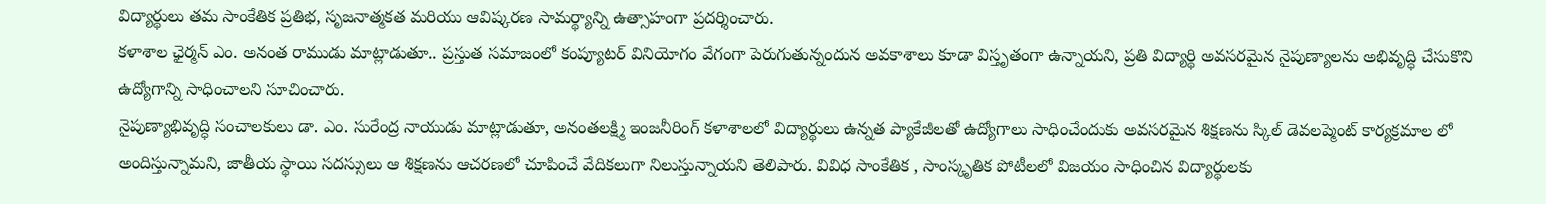విద్యార్థులు తమ సాంకేతిక ప్రతిభ, సృజనాత్మకత మరియు ఆవిష్కరణ సామర్థ్యాన్ని ఉత్సాహంగా ప్రదర్శించారు.
కళాశాల ఛైర్మన్ ఎం. అనంత రాముడు మాట్లాడుతూ.. ప్రస్తుత సమాజంలో కంప్యూటర్ వినియోగం వేగంగా పెరుగుతున్నందున అవకాశాలు కూడా విస్తృతంగా ఉన్నాయని, ప్రతి విద్యార్థి అవసరమైన నైపుణ్యాలను అభివృద్ధి చేసుకొని ఉద్యోగాన్ని సాధించాలని సూచించారు.
నైపుణ్యాభివృద్ధి సంచాలకులు డా. ఎం. సురేంద్ర నాయుడు మాట్లాడుతూ, అనంతలక్ష్మి ఇంజనీరింగ్ కళాశాలలో విద్యార్థులు ఉన్నత ప్యాకేజీలతో ఉద్యోగాలు సాధించేందుకు అవసరమైన శిక్షణను స్కిల్ డెవలప్మెంట్ కార్యక్రమాల లో అందిస్తున్నామని, జాతీయ స్థాయి సదస్సులు ఆ శిక్షణను ఆచరణలో చూపించే వేదికలుగా నిలుస్తున్నాయని తెలిపారు. వివిధ సాంకేతిక , సాంస్కృతిక పోటీలలో విజయం సాధించిన విద్యార్థులకు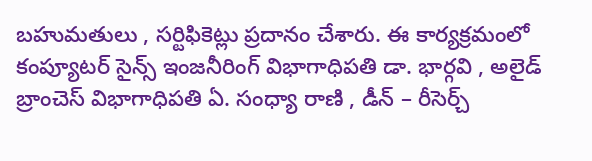బహుమతులు , సర్టిఫికెట్లు ప్రదానం చేశారు. ఈ కార్యక్రమంలో కంప్యూటర్ సైన్స్ ఇంజనీరింగ్ విభాగాధిపతి డా. భార్గవి , అలైడ్ బ్రాంచెస్ విభాగాధిపతి ఏ. సంధ్యా రాణి , డీన్ – రీసెర్చ్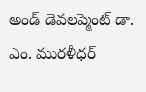అండ్ డెవలప్మెంట్ డా. ఎం. మురళీధర్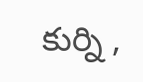కుర్ని ,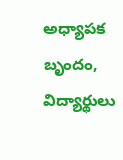అధ్యాపక బృందం, విద్యార్థులు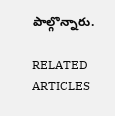పాల్గొన్నారు.

RELATED ARTICLES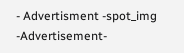- Advertisment -spot_img
-Advertisement-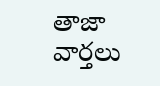తాజా వార్తలు